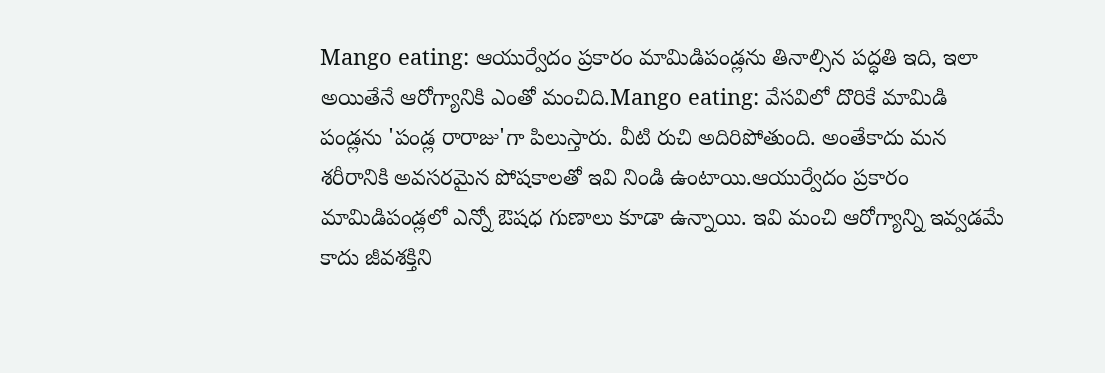Mango eating: ఆయుర్వేదం ప్రకారం మామిడిపండ్లను తినాల్సిన పద్ధతి ఇది, ఇలా అయితేనే ఆరోగ్యానికి ఎంతో మంచిది.Mango eating: వేసవిలో దొరికే మామిడి పండ్లను 'పండ్ల రారాజు'గా పిలుస్తారు. వీటి రుచి అదిరిపోతుంది. అంతేకాదు మన శరీరానికి అవసరమైన పోషకాలతో ఇవి నిండి ఉంటాయి.ఆయుర్వేదం ప్రకారం మామిడిపండ్లలో ఎన్నో ఔషధ గుణాలు కూడా ఉన్నాయి. ఇవి మంచి ఆరోగ్యాన్ని ఇవ్వడమే కాదు జీవశక్తిని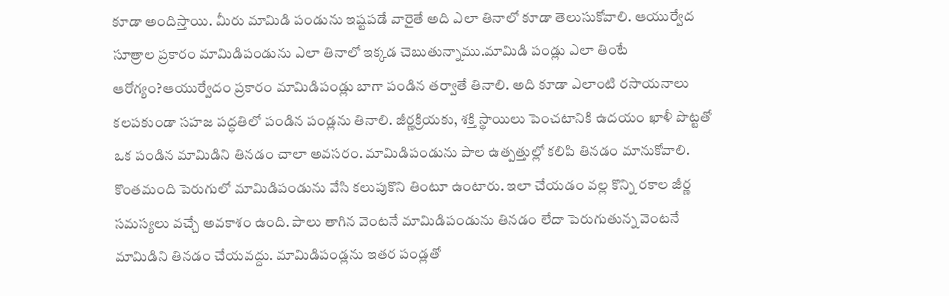కూడా అందిస్తాయి. మీరు మామిడి పండును ఇష్టపడే వారైతే అది ఎలా తినాలో కూడా తెలుసుకోవాలి. ఆయుర్వేద సూత్రాల ప్రకారం మామిడిపండును ఎలా తినాలో ఇక్కడ చెబుతున్నాము.మామిడి పండ్లు ఎలా తింటే ఆరోగ్యం?ఆయుర్వేదం ప్రకారం మామిడిపండ్లు బాగా పండిన తర్వాతే తినాలి. అది కూడా ఎలాంటి రసాయనాలు కలపకుండా సహజ పద్ధతిలో పండిన పండ్లను తినాలి. జీర్ణక్రియకు, శక్తి స్థాయిలు పెంచటానికి ఉదయం ఖాళీ పొట్టతో ఒక పండిన మామిడిని తినడం చాలా అవసరం. మామిడిపండును పాల ఉత్పత్తుల్లో కలిపి తినడం మానుకోవాలి. కొంతమంది పెరుగులో మామిడిపండును వేసి కలుపుకొని తింటూ ఉంటారు. ఇలా చేయడం వల్ల కొన్ని రకాల జీర్ణ సమస్యలు వచ్చే అవకాశం ఉంది. పాలు తాగిన వెంటనే మామిడిపండును తినడం లేదా పెరుగుతున్న వెంటనే మామిడిని తినడం చేయవద్దు. మామిడిపండ్లను ఇతర పండ్లతో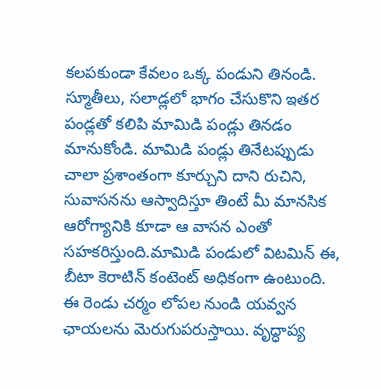కలపకుండా కేవలం ఒక్క పండుని తినండి. స్మూతీలు, సలాడ్లలో భాగం చేసుకొని ఇతర పండ్లతో కలిపి మామిడి పండ్లు తినడం మానుకోండి. మామిడి పండ్లు తినేటప్పుడు చాలా ప్రశాంతంగా కూర్చుని దాని రుచిని, సువాసనను ఆస్వాదిస్తూ తింటే మీ మానసిక ఆరోగ్యానికి కూడా ఆ వాసన ఎంతో సహకరిస్తుంది.మామిడి పండులో విటమిన్ ఈ, బీటా కెరాటిన్ కంటెంట్ అధికంగా ఉంటుంది. ఈ రెండు చర్మం లోపల నుండి యవ్వన ఛాయలను మెరుగుపరుస్తాయి. వృద్ధాప్య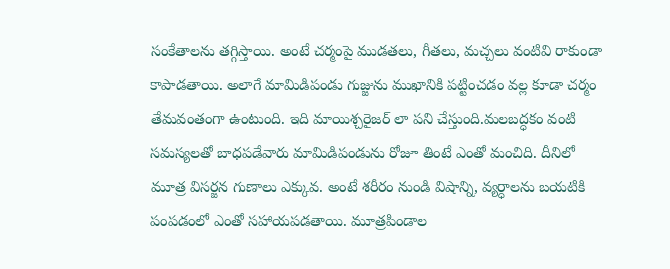సంకేతాలను తగ్గిస్తాయి. అంటే చర్మంపై ముడతలు, గీతలు, మచ్చలు వంటివి రాకుండా కాపాడతాయి. అలాగే మామిడిపండు గుజ్జును ముఖానికి పట్టించడం వల్ల కూడా చర్మం తేమవంతంగా ఉంటుంది. ఇది మాయిశ్చరైజర్ లా పని చేస్తుంది.మలబద్ధకం వంటి సమస్యలతో బాధపడేవారు మామిడిపండును రోజూ తింటే ఎంతో మంచిది. దీనిలో మూత్ర విసర్జన గుణాలు ఎక్కువ. అంటే శరీరం నుండి విషాన్ని, వ్యర్ధాలను బయటికి పంపడంలో ఎంతో సహాయపడతాయి. మూత్రపిండాల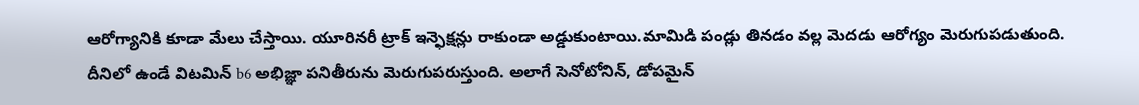ఆరోగ్యానికి కూడా మేలు చేస్తాయి. యూరినరీ ట్రాక్ ఇన్ఫెక్షన్లు రాకుండా అడ్డుకుంటాయి.మామిడి పండ్లు తినడం వల్ల మెదడు ఆరోగ్యం మెరుగుపడుతుంది. దీనిలో ఉండే విటమిన్ b6 అభిజ్ఞా పనితీరును మెరుగుపరుస్తుంది. అలాగే సెనోటోనిన్, డోపమైన్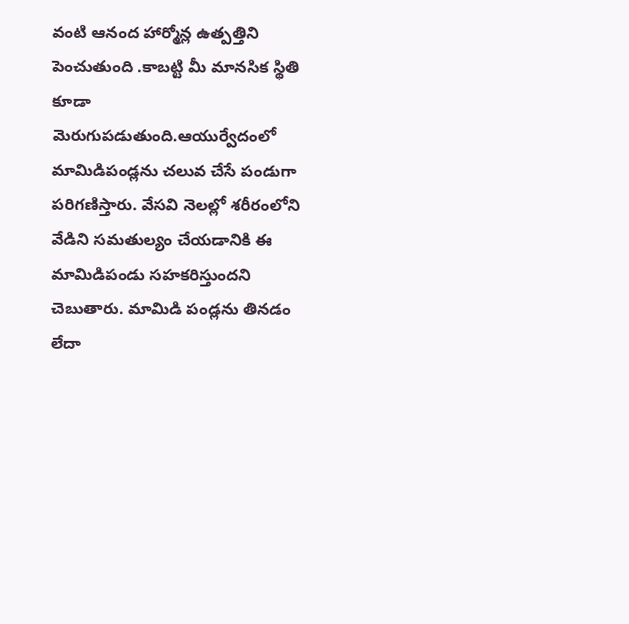వంటి ఆనంద హార్మోన్ల ఉత్పత్తిని పెంచుతుంది .కాబట్టి మీ మానసిక స్థితి కూడా మెరుగుపడుతుంది.ఆయుర్వేదంలో మామిడిపండ్లను చలువ చేసే పండుగా పరిగణిస్తారు. వేసవి నెలల్లో శరీరంలోని వేడిని సమతుల్యం చేయడానికి ఈ మామిడిపండు సహకరిస్తుందని చెబుతారు. మామిడి పండ్లను తినడం లేదా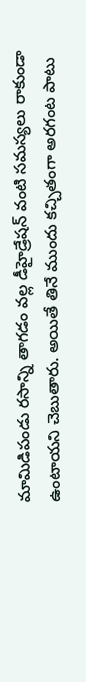మామిడిపండు రసాన్ని తాగడం వల్ల డీహైడ్రేషన్ వంటి సమస్యలు రాకుండా ఉంటాయని చెబుతారు. అయితే తినే ముందు కచ్చితంగా అరగంట పాటు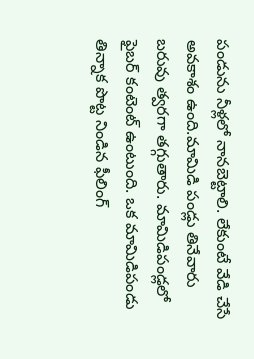పండును నీళ్లలో నానబెట్టాలి. లేకుంటే వేడి చేసే అవకాశం ఉంది.మామిడి పండ్లు తినేవారు బరువు త్వరగా తగ్గుతారు. మామిడిపండ్లలో ఫైబర్ కంటెంట్ ఉంటుంది. ఒక మామిడిపండు తిన్నాక పొట్ట నిండిన ఫీలింగ్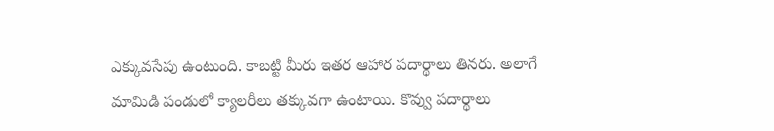ఎక్కువసేపు ఉంటుంది. కాబట్టి మీరు ఇతర ఆహార పదార్థాలు తినరు. అలాగే మామిడి పండులో క్యాలరీలు తక్కువగా ఉంటాయి. కొవ్వు పదార్థాలు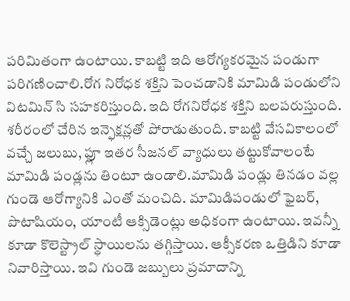పరిమితంగా ఉంటాయి. కాబట్టి ఇది ఆరోగ్యకరమైన పండుగా పరిగణించాలి.రోగ నిరోధక శక్తిని పెంచడానికి మామిడి పండులోని విటమిన్ సి సహకరిస్తుంది. ఇది రోగనిరోధక శక్తిని బలపరుస్తుంది. శరీరంలో చేరిన ఇన్ఫెక్షన్లతో పోరాడుతుంది. కాబట్టి వేసవికాలంలో వచ్చే జలుబు, ఫ్లూ ఇతర సీజనల్ వ్యాధులు తట్టుకోవాలంటే మామిడి పండ్లను తింటూ ఉండాలి.మామిడి పండ్లు తినడం వల్ల గుండె ఆరోగ్యానికి ఎంతో మంచిది. మామిడిపండులో ఫైబర్, పొటాషియం, యాంటీ ఆక్సిడెంట్లు అధికంగా ఉంటాయి. ఇవన్నీ కూడా కొలెస్ట్రాల్ స్థాయిలను తగ్గిస్తాయి. ఆక్సీకరణ ఒత్తిడిని కూడా నివారిస్తాయి. ఇవి గుండె జబ్బులు ప్రమాదాన్ని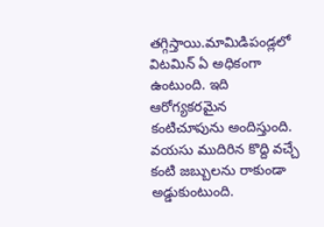తగ్గిస్తాయి.మామిడిపండ్లలో విటమిన్ ఏ అధికంగా ఉంటుంది. ఇది ఆరోగ్యకరమైన కంటిచూపును అందిస్తుంది. వయసు ముదిరిన కొద్ది వచ్చే కంటి జబ్బులను రాకుండా అడ్డుకుంటుంది.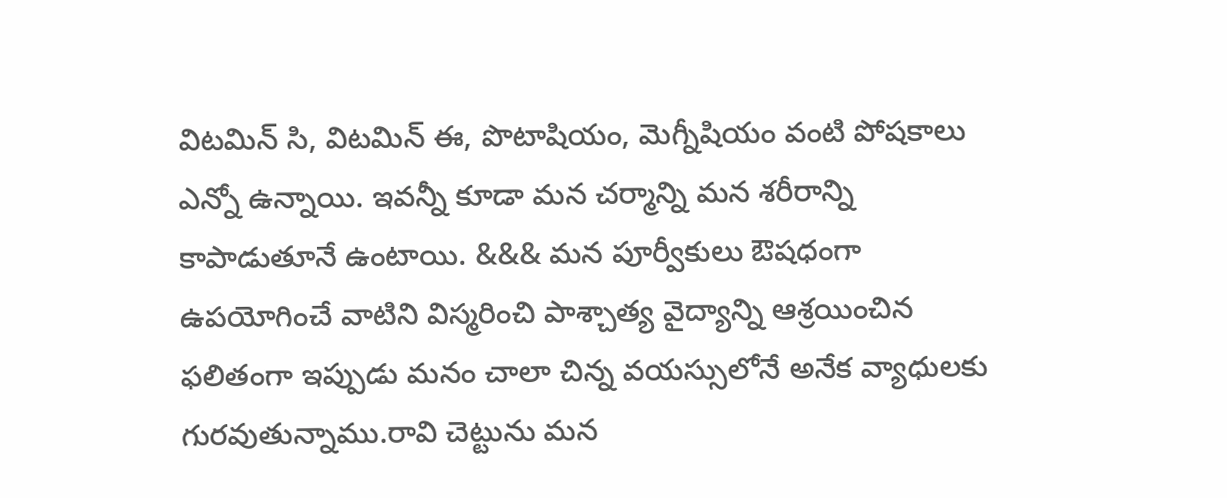విటమిన్ సి, విటమిన్ ఈ, పొటాషియం, మెగ్నీషియం వంటి పోషకాలు ఎన్నో ఉన్నాయి. ఇవన్నీ కూడా మన చర్మాన్ని మన శరీరాన్ని కాపాడుతూనే ఉంటాయి. &&& మన పూర్వీకులు ఔషధంగా ఉపయోగించే వాటిని విస్మరించి పాశ్చాత్య వైద్యాన్ని ఆశ్రయించిన ఫలితంగా ఇప్పుడు మనం చాలా చిన్న వయస్సులోనే అనేక వ్యాధులకు గురవుతున్నాము.రావి చెట్టును మన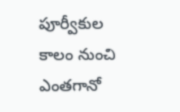పూర్వీకుల కాలం నుంచి ఎంతగానో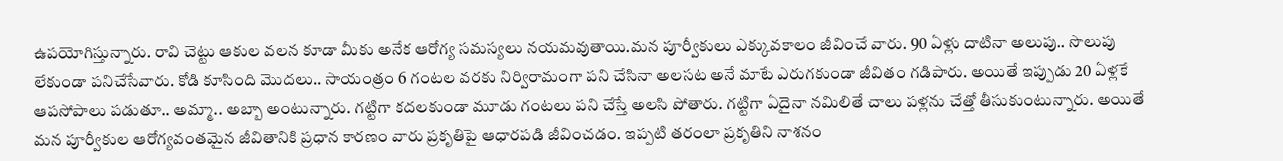ఉపయోగిస్తున్నారు. రావి చెట్టు ఆకుల వలన కూడా మీకు అనేక ఆరోగ్య సమస్యలు నయమవుతాయి.మన పూర్వీకులు ఎక్కువకాలం జీవించే వారు. 90 ఏళ్లు దాటినా అలుపు.. సొలుపు లేకుండా పనిచేసేవారు. కోడి కూసింది మొదలు.. సాయంత్రం 6 గంటల వరకు నిర్విరామంగా పని చేసినా అలసట అనే మాటే ఎరుగకుండా జీవితం గడిపారు. అయితే ఇప్పుడు 20 ఏళ్లకే ఆపసోపాలు పడుతూ.. అమ్మా.. అబ్బా అంటున్నారు. గట్టిగా కదలకుండా మూడు గంటలు పని చేస్తే అలసి పోతారు. గట్టిగా ఏదైనా నమిలితే చాలు పళ్లను చేత్తో తీసుకుంటున్నారు. అయితే మన పూర్వీకుల ఆరోగ్యవంతమైన జీవితానికి ప్రధాన కారణం వారు ప్రకృతిపై ఆధారపడి జీవించడం. ఇప్పటి తరంలా ప్రకృతిని నాశనం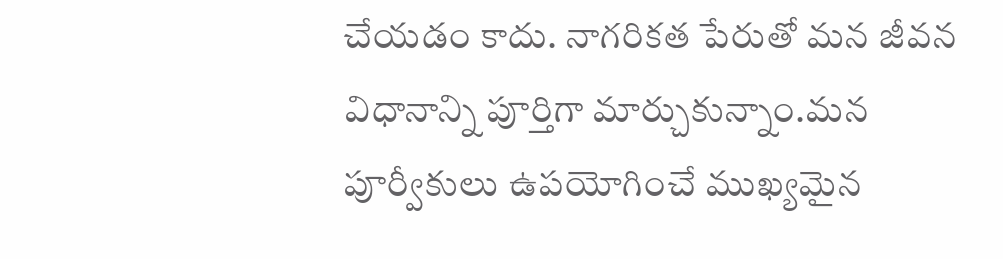చేయడం కాదు. నాగరికత పేరుతో మన జీవన విధానాన్ని పూర్తిగా మార్చుకున్నాం.మన పూర్వీకులు ఉపయోగించే ముఖ్యమైన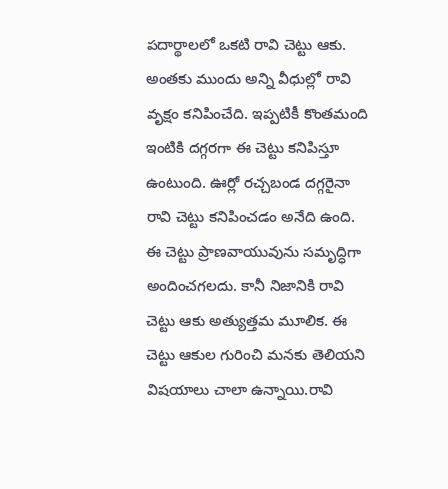పదార్థాలలో ఒకటి రావి చెట్టు ఆకు. అంతకు ముందు అన్ని వీధుల్లో రావి వృక్షం కనిపించేది. ఇప్పటికీ కొంతమంది ఇంటికి దగ్గరగా ఈ చెట్టు కనిపిస్తూ ఉంటుంది. ఊర్లో రచ్చబండ దగ్గరైనా రావి చెట్టు కనిపించడం అనేది ఉంది. ఈ చెట్టు ప్రాణవాయువును సమృద్ధిగా అందించగలదు. కానీ నిజానికి రావి చెట్టు ఆకు అత్యుత్తమ మూలిక. ఈ చెట్టు ఆకుల గురించి మనకు తెలియని విషయాలు చాలా ఉన్నాయి.రావి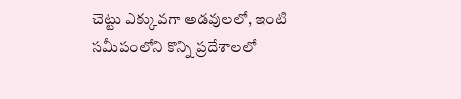చెట్టు ఎక్కువగా అడవులలో, ఇంటి సమీపంలోని కొన్ని ప్రదేశాలలో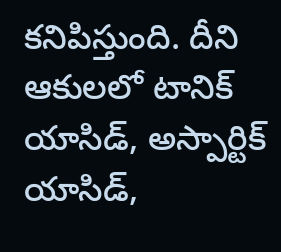కనిపిస్తుంది. దీని ఆకులలో టానిక్ యాసిడ్, అస్పార్టిక్ యాసిడ్,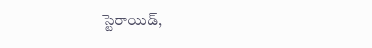స్టెరాయిడ్,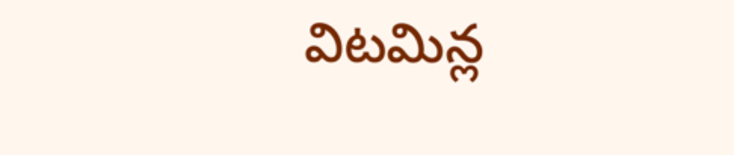విటమిన్ల